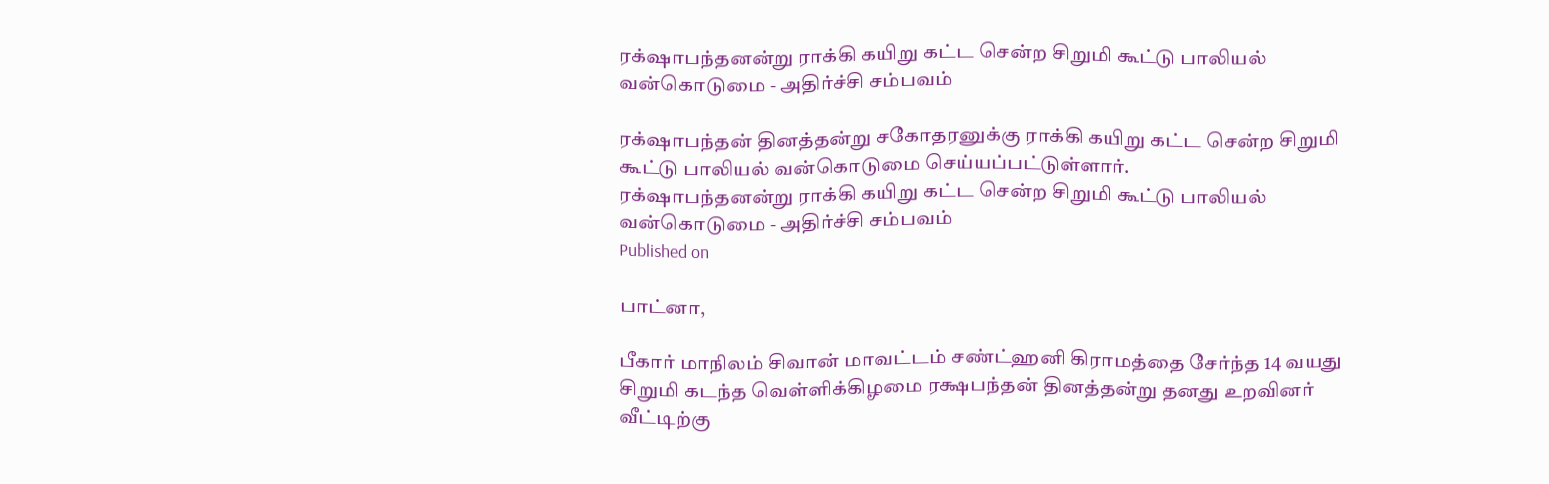ரக்‌ஷாபந்தனன்று ராக்கி கயிறு கட்ட சென்ற சிறுமி கூட்டு பாலியல் வன்கொடுமை - அதிர்ச்சி சம்பவம்

ரக்‌ஷாபந்தன் தினத்தன்று சகோதரனுக்கு ராக்கி கயிறு கட்ட சென்ற சிறுமி கூட்டு பாலியல் வன்கொடுமை செய்யப்பட்டுள்ளார்.
ரக்‌ஷாபந்தனன்று ராக்கி கயிறு கட்ட சென்ற சிறுமி கூட்டு பாலியல் வன்கொடுமை - அதிர்ச்சி சம்பவம்
Published on

பாட்னா,

பீகார் மாநிலம் சிவான் மாவட்டம் சண்ட்ஹனி கிராமத்தை சேர்ந்த 14 வயது சிறுமி கடந்த வெள்ளிக்கிழமை ரக்ஷபந்தன் தினத்தன்று தனது உறவினர் வீட்டிற்கு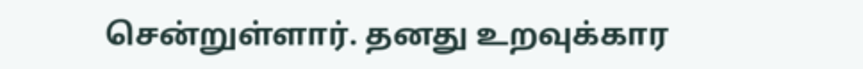சென்றுள்ளார். தனது உறவுக்கார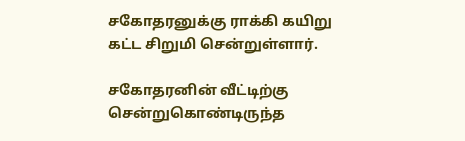சகோதரனுக்கு ராக்கி கயிறு கட்ட சிறுமி சென்றுள்ளார்.

சகோதரனின் வீட்டிற்கு சென்றுகொண்டிருந்த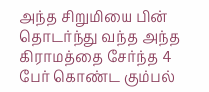அந்த சிறுமியை பின் தொடர்ந்து வந்த அந்த கிராமத்தை சேர்ந்த 4 பேர் கொண்ட கும்பல்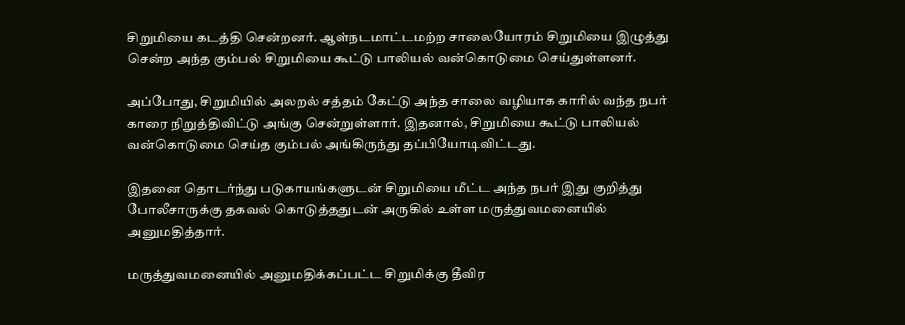சிறுமியை கடத்தி சென்றனர். ஆள்நடமாட்டமற்ற சாலையோரம் சிறுமியை இழுத்து சென்ற அந்த கும்பல் சிறுமியை கூட்டு பாலியல் வன்கொடுமை செய்துள்ளனர்.

அப்போது, சிறுமியில் அலறல் சத்தம் கேட்டு அந்த சாலை வழியாக காரில் வந்த நபர் காரை நிறுத்திவிட்டு அங்கு சென்றுள்ளார். இதனால், சிறுமியை கூட்டு பாலியல் வன்கொடுமை செய்த கும்பல் அங்கிருந்து தப்பியோடிவிட்டது.

இதனை தொடர்ந்து படுகாயங்களுடன் சிறுமியை மீட்ட அந்த நபர் இது குறித்து போலீசாருக்கு தகவல் கொடுத்ததுடன் அருகில் உள்ள மருத்துவமனையில் அனுமதித்தார்.

மருத்துவமனையில் அனுமதிக்கப்பட்ட சிறுமிக்கு தீவிர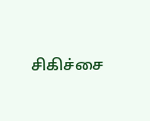சிகிச்சை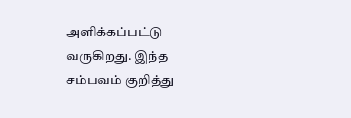அளிக்கப்பட்டு வருகிறது. இந்த சம்பவம் குறித்து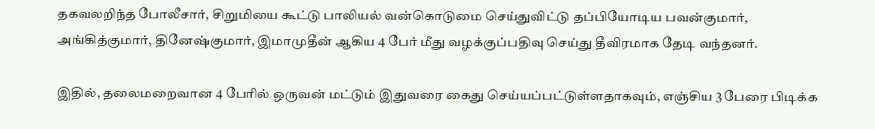தகவலறிந்த போலீசார், சிறுமியை கூட்டு பாலியல் வன்கொடுமை செய்துவிட்டு தப்பியோடிய பவன்குமார், அங்கித்குமார், தினேஷ்குமார், இமாமுதீன் ஆகிய 4 பேர் மீது வழக்குப்பதிவு செய்து தீவிரமாக தேடி வந்தனர்.

இதில், தலைமறைவான 4 பேரில் ஒருவன் மட்டும் இதுவரை கைது செய்யப்பட்டுள்ளதாகவும், எஞ்சிய 3 பேரை பிடிக்க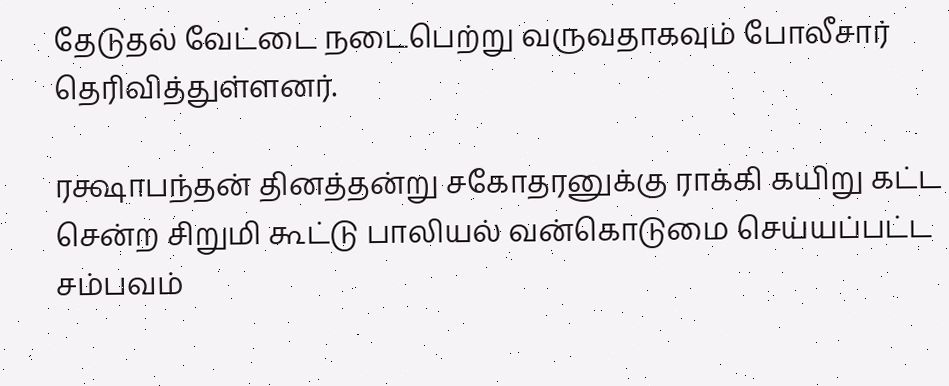தேடுதல் வேட்டை நடைபெற்று வருவதாகவும் போலீசார் தெரிவித்துள்ளனர்.

ரக்ஷாபந்தன் தினத்தன்று சகோதரனுக்கு ராக்கி கயிறு கட்ட சென்ற சிறுமி கூட்டு பாலியல் வன்கொடுமை செய்யப்பட்ட சம்பவம்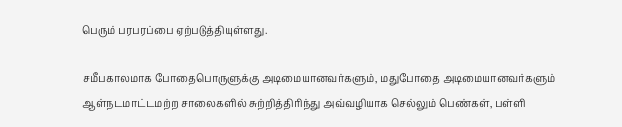பெரும் பரபரப்பை ஏற்படுத்தியுள்ளது.

சமீபகாலமாக போதைபொருளுக்கு அடிமையானவர்களும், மதுபோதை அடிமையானவர்களும் ஆள்நடமாட்டமற்ற சாலைகளில் சுற்றித்திரிந்து அவ்வழியாக செல்லும் பெண்கள், பள்ளி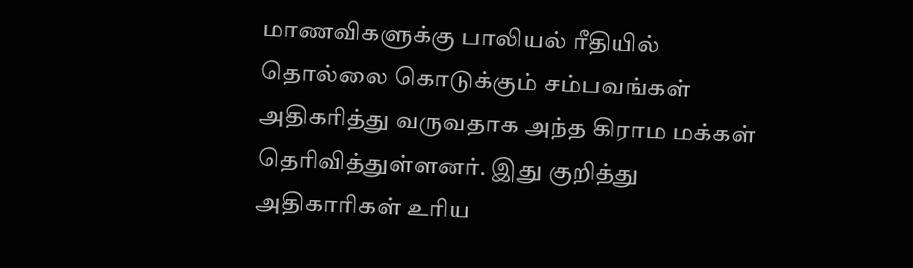மாணவிகளுக்கு பாலியல் ரீதியில் தொல்லை கொடுக்கும் சம்பவங்கள் அதிகரித்து வருவதாக அந்த கிராம மக்கள் தெரிவித்துள்ளனர். இது குறித்து அதிகாரிகள் உரிய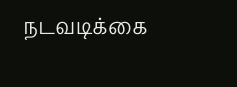நடவடிக்கை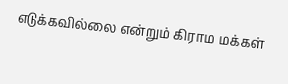எடுக்கவில்லை என்றும் கிராம மக்கள்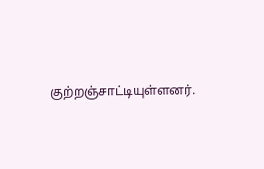குற்றஞ்சாட்டியுள்ளனர்.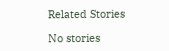Related Stories

No stories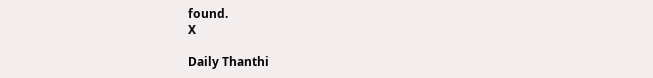found.
X

Daily Thanthi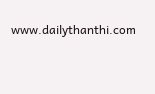www.dailythanthi.com